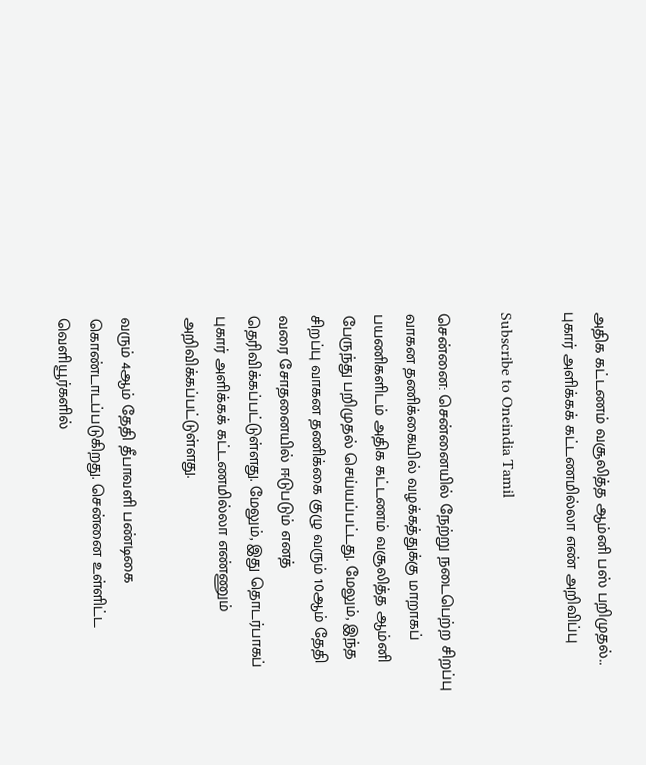அதிக கட்டணம் வசூலித்த ஆம்னி பஸ் பறிமுதல்.. புகார் அளிக்கக் கட்டணமில்லா எண் அறிவிப்பு

Subscribe to Oneindia Tamil

சென்னை: சென்னையில் நேற்று நடைபெற்ற சிறப்பு வாகன தணிக்கையில் வழக்கத்துக்கு மாறாகப் பயணிகளிடம் அதிக கட்டணம் வசூலித்த ஆம்னி பேருந்து பறிமுதல் செய்யப்பட்டது. மேலும், இந்த சிறப்பு வாகன தணிக்கை குழு வரும் 10ஆம் தேதி வரை சோதனையில் ஈடுபடும் எனத் தெரிவிக்கப்பட்டுள்ளது. மேலும், இது தொடர்பாகப் புகார் அளிக்கக் கட்டணமில்லா எண்ணும் அறிவிக்கப்பட்டுள்ளது.

வரும் 4ஆம் தேதி தீபாவளி பண்டிகை கொண்டாடப்படுகிறது. சென்னை உள்ளிட்ட வெளியூர்களில்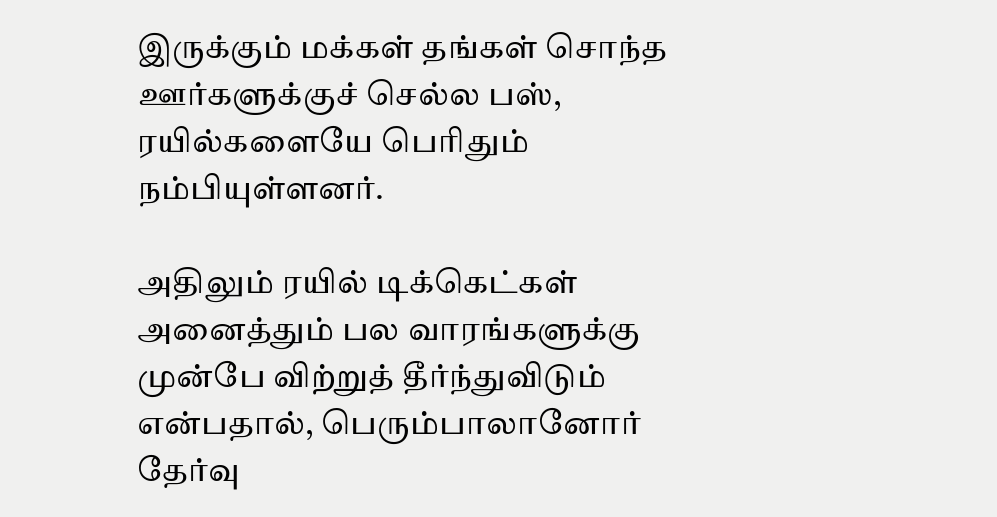இருக்கும் மக்கள் தங்கள் சொந்த ஊர்களுக்குச் செல்ல பஸ், ரயில்களையே பெரிதும் நம்பியுள்ளனர்.

அதிலும் ரயில் டிக்கெட்கள் அனைத்தும் பல வாரங்களுக்கு முன்பே விற்றுத் தீர்ந்துவிடும் என்பதால், பெரும்பாலானோர் தேர்வு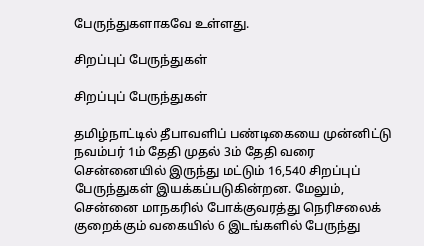பேருந்துகளாகவே உள்ளது.

சிறப்புப் பேருந்துகள்

சிறப்புப் பேருந்துகள்

தமிழ்நாட்டில் தீபாவளிப் பண்டிகையை முன்னிட்டு நவம்பர் 1ம் தேதி முதல் 3ம் தேதி வரை சென்னையில் இருந்து மட்டும் 16,540 சிறப்புப் பேருந்துகள் இயக்கப்படுகின்றன. மேலும், சென்னை மாநகரில் போக்குவரத்து நெரிசலைக் குறைக்கும் வகையில் 6 இடங்களில் பேருந்து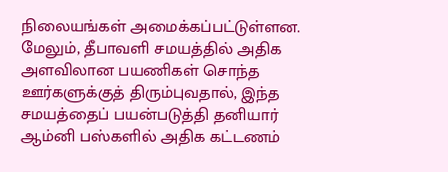நிலையங்கள் அமைக்கப்பட்டுள்ளன. மேலும், தீபாவளி சமயத்தில் அதிக அளவிலான பயணிகள் சொந்த ஊர்களுக்குத் திரும்புவதால், இந்த சமயத்தைப் பயன்படுத்தி தனியார் ஆம்னி பஸ்களில் அதிக கட்டணம்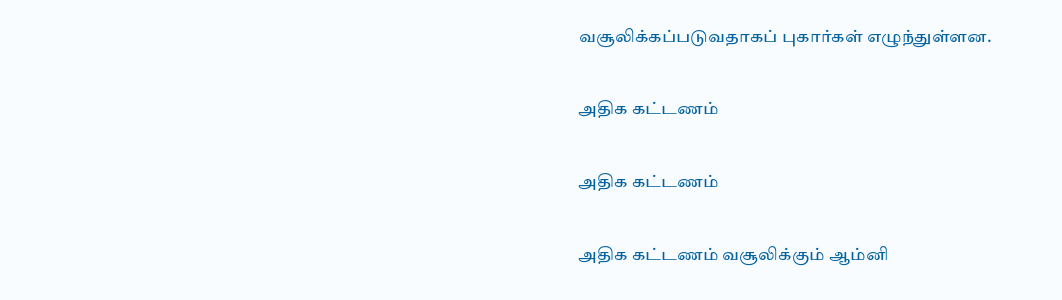வசூலிக்கப்படுவதாகப் புகார்கள் எழுந்துள்ளன.

அதிக கட்டணம்

அதிக கட்டணம்

அதிக கட்டணம் வசூலிக்கும் ஆம்னி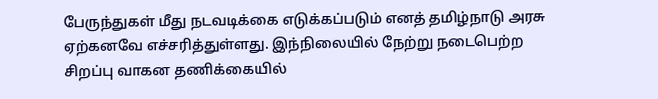பேருந்துகள் மீது நடவடிக்கை எடுக்கப்படும் எனத் தமிழ்நாடு அரசு ஏற்கனவே எச்சரித்துள்ளது. இந்நிலையில் நேற்று நடைபெற்ற சிறப்பு வாகன தணிக்கையில்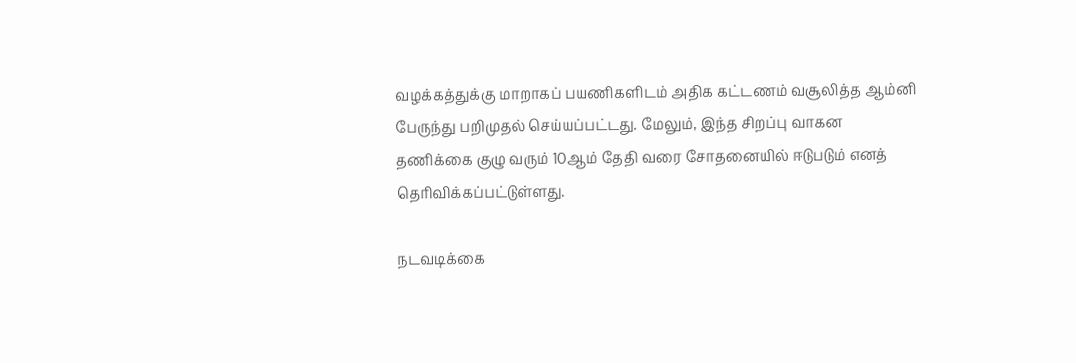வழக்கத்துக்கு மாறாகப் பயணிகளிடம் அதிக கட்டணம் வசூலித்த ஆம்னி பேருந்து பறிமுதல் செய்யப்பட்டது. மேலும், இந்த சிறப்பு வாகன தணிக்கை குழு வரும் 10ஆம் தேதி வரை சோதனையில் ஈடுபடும் எனத் தெரிவிக்கப்பட்டுள்ளது.

நடவடிக்கை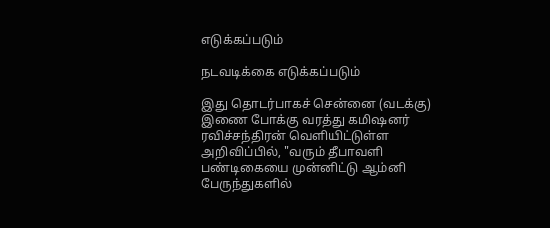எடுக்கப்படும்

நடவடிக்கை எடுக்கப்படும்

இது தொடர்பாகச் சென்னை (வடக்கு) இணை போக்கு வரத்து கமிஷனர் ரவிச்சந்திரன் வெளியிட்டுள்ள அறிவிப்பில், "வரும் தீபாவளி பண்டிகையை முன்னிட்டு ஆம்னி பேருந்துகளில்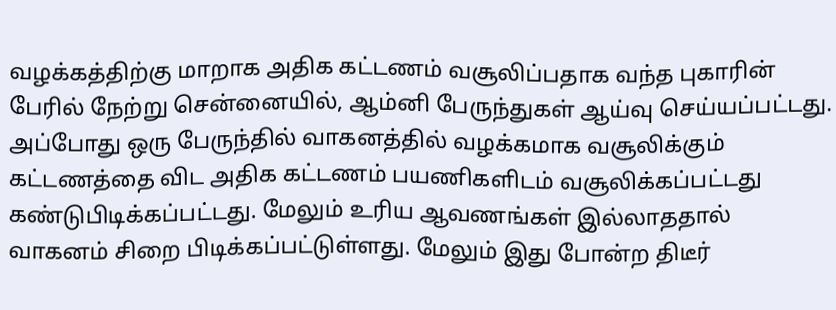வழக்கத்திற்கு மாறாக அதிக கட்டணம் வசூலிப்பதாக வந்த புகாரின் பேரில் நேற்று சென்னையில், ஆம்னி பேருந்துகள் ஆய்வு செய்யப்பட்டது. அப்போது ஒரு பேருந்தில் வாகனத்தில் வழக்கமாக வசூலிக்கும் கட்டணத்தை விட அதிக கட்டணம் பயணிகளிடம் வசூலிக்கப்பட்டது கண்டுபிடிக்கப்பட்டது. மேலும் உரிய ஆவணங்கள் இல்லாததால் வாகனம் சிறை பிடிக்கப்பட்டுள்ளது. மேலும் இது போன்ற திடீர்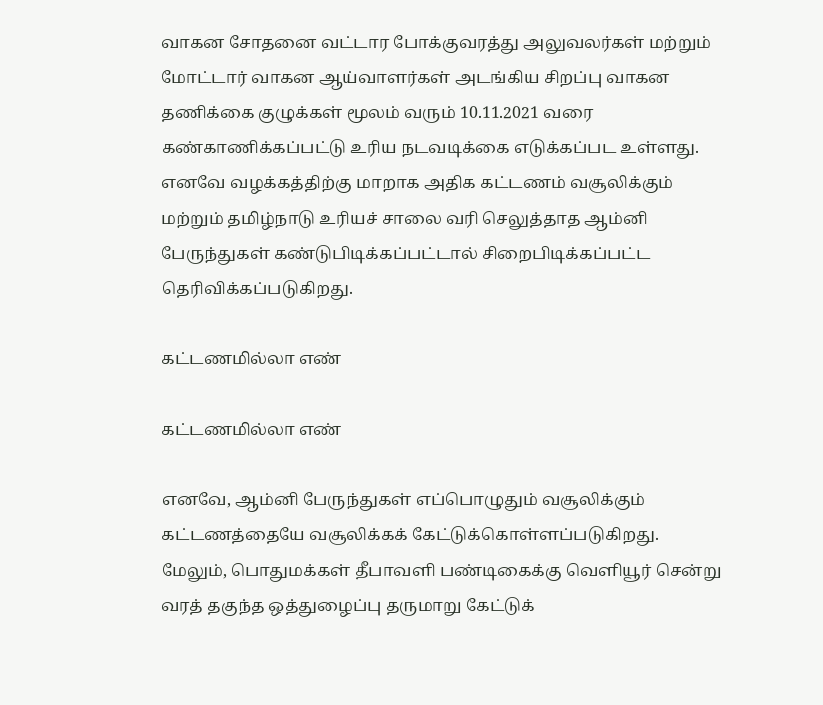வாகன சோதனை வட்டார போக்குவரத்து அலுவலர்கள் மற்றும் மோட்டார் வாகன ஆய்வாளர்கள் அடங்கிய சிறப்பு வாகன தணிக்கை குழுக்கள் மூலம் வரும் 10.11.2021 வரை கண்காணிக்கப்பட்டு உரிய நடவடிக்கை எடுக்கப்பட உள்ளது. எனவே வழக்கத்திற்கு மாறாக அதிக கட்டணம் வசூலிக்கும் மற்றும் தமிழ்நாடு உரியச் சாலை வரி செலுத்தாத ஆம்னி பேருந்துகள் கண்டுபிடிக்கப்பட்டால் சிறைபிடிக்கப்பட்ட தெரிவிக்கப்படுகிறது.

கட்டணமில்லா எண்

கட்டணமில்லா எண்

எனவே, ஆம்னி பேருந்துகள் எப்பொழுதும் வசூலிக்கும் கட்டணத்தையே வசூலிக்கக் கேட்டுக்கொள்ளப்படுகிறது. மேலும், பொதுமக்கள் தீபாவளி பண்டிகைக்கு வெளியூர் சென்று வரத் தகுந்த ஒத்துழைப்பு தருமாறு கேட்டுக்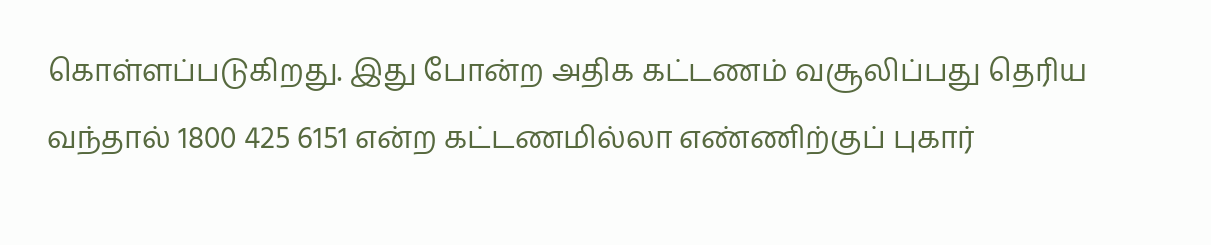கொள்ளப்படுகிறது. இது போன்ற அதிக கட்டணம் வசூலிப்பது தெரிய வந்தால் 1800 425 6151 என்ற கட்டணமில்லா எண்ணிற்குப் புகார்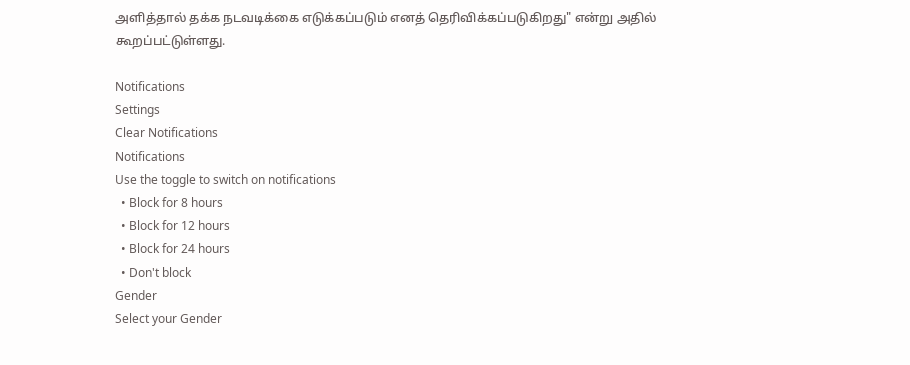அளித்தால் தக்க நடவடிக்கை எடுக்கப்படும் எனத் தெரிவிக்கப்படுகிறது" என்று அதில் கூறப்பட்டுள்ளது.

Notifications
Settings
Clear Notifications
Notifications
Use the toggle to switch on notifications
  • Block for 8 hours
  • Block for 12 hours
  • Block for 24 hours
  • Don't block
Gender
Select your Gender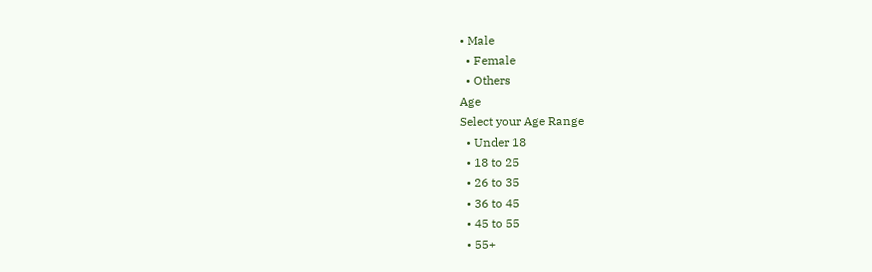• Male
  • Female
  • Others
Age
Select your Age Range
  • Under 18
  • 18 to 25
  • 26 to 35
  • 36 to 45
  • 45 to 55
  • 55+